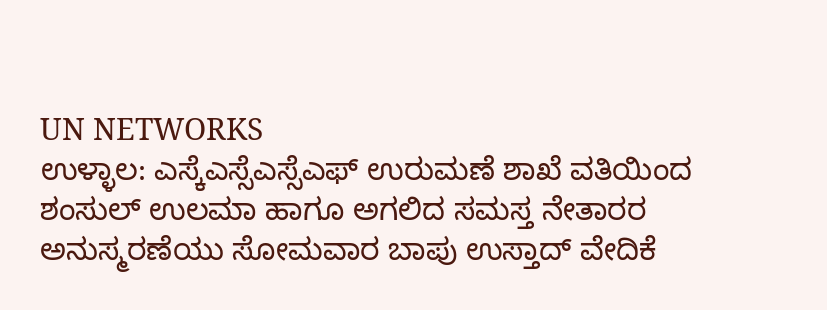UN NETWORKS
ಉಳ್ಳಾಲ: ಎಸ್ಕೆಎಸ್ಸೆಎಸ್ಸೆಎಫ್ ಉರುಮಣೆ ಶಾಖೆ ವತಿಯಿಂದ ಶಂಸುಲ್ ಉಲಮಾ ಹಾಗೂ ಅಗಲಿದ ಸಮಸ್ತ ನೇತಾರರ ಅನುಸ್ಮರಣೆಯು ಸೋಮವಾರ ಬಾಪು ಉಸ್ತಾದ್ ವೇದಿಕೆ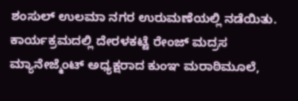ಶಂಸುಲ್ ಉಲಮಾ ನಗರ ಉರುಮಣೆಯಲ್ಲಿ ನಡೆಯಿತು.
ಕಾರ್ಯಕ್ರಮದಲ್ಲಿ ದೇರಳಕಟ್ಟೆ ರೇಂಜ್ ಮದ್ರಸ ಮ್ಯಾನೇಜ್ಮೆಂಟ್ ಅಧ್ಯಕ್ಷರಾದ ಕುಂಞ ಮರಾಠಿಮೂಲೆ,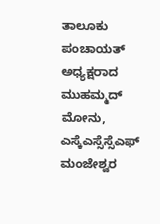ತಾಲೂಕು ಪಂಚಾಯತ್ ಅಧ್ಯಕ್ಷರಾದ ಮುಹಮ್ಮದ್ ಮೋನು, ಎಸ್ಕೆಎಸ್ಸೆಸ್ಸೆಎಫ್ ಮಂಜೇಶ್ವರ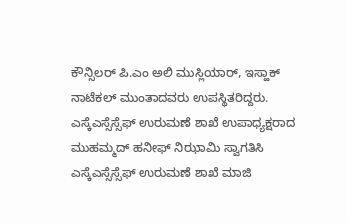ಕೌನ್ಸಿಲರ್ ಪಿ.ಎಂ ಅಲಿ ಮುಸ್ಲಿಯಾರ್, ಇಸ್ಹಾಕ್ ನಾಟೆಕಲ್ ಮುಂತಾದವರು ಉಪಸ್ಥಿತರಿದ್ದರು.
ಎಸ್ಕೆಎಸ್ಸೆಸ್ಸೆಫ್ ಉರುಮಣೆ ಶಾಖೆ ಉಪಾಧ್ಯಕ್ಷರಾದ ಮುಹಮ್ಮದ್ ಹನೀಫ್ ನಿಝಾಮಿ ಸ್ವಾಗತಿಸಿ ಎಸ್ಕೆಎಸ್ಸೆಸ್ಸೆಫ್ ಉರುಮಣೆ ಶಾಖೆ ಮಾಜಿ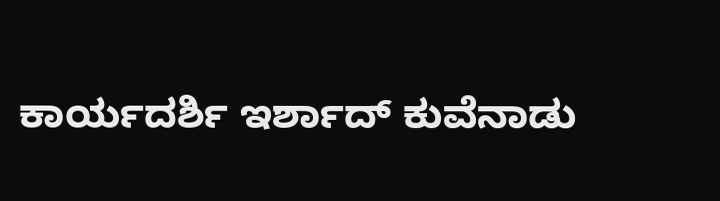ಕಾರ್ಯದರ್ಶಿ ಇರ್ಶಾದ್ ಕುವೆನಾಡು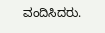ವಂದಿಸಿದರು.